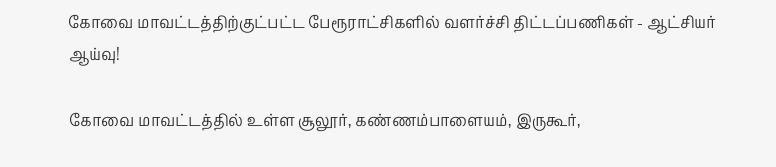கோவை மாவட்டத்திற்குட்பட்ட பேரூராட்சிகளில் வளர்ச்சி திட்டப்பணிகள் - ஆட்சியர் ஆய்வு!

கோவை மாவட்டத்தில் உள்ள சூலூர், கண்ணம்பாளையம், இருகூர்,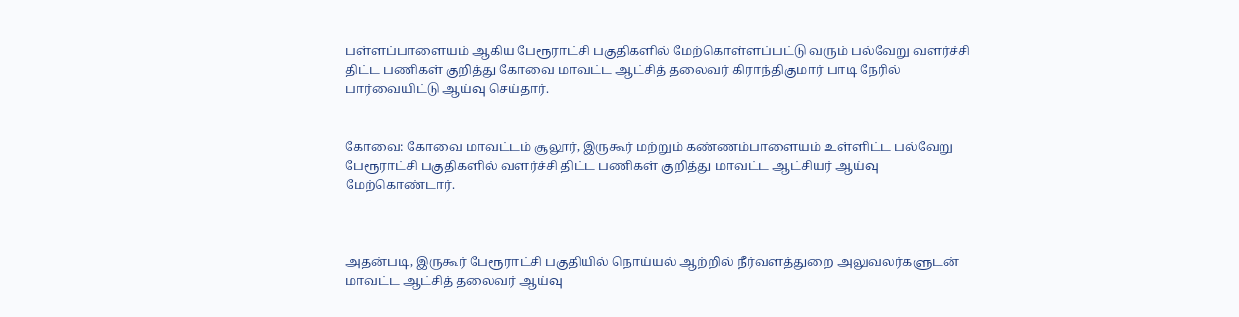பள்ளப்பாளையம் ஆகிய பேரூராட்சி பகுதிகளில் மேற்கொள்ளப்பட்டு வரும் பல்வேறு வளர்ச்சி திட்ட பணிகள் குறித்து கோவை மாவட்ட ஆட்சித் தலைவர் கிராந்திகுமார் பாடி நேரில் பார்வையிட்டு ஆய்வு செய்தார்.


கோவை: கோவை மாவட்டம் சூலூர், இருகூர் மற்றும் கண்ணம்பாளையம் உள்ளிட்ட பல்வேறு பேரூராட்சி பகுதிகளில் வளர்ச்சி திட்ட பணிகள் குறித்து மாவட்ட ஆட்சியர் ஆய்வு மேற்கொண்டார்.



அதன்படி, இருகூர் பேரூராட்சி பகுதியில் நொய்யல் ஆற்றில் நீர்வளத்துறை அலுவலர்களுடன் மாவட்ட ஆட்சித் தலைவர் ஆய்வு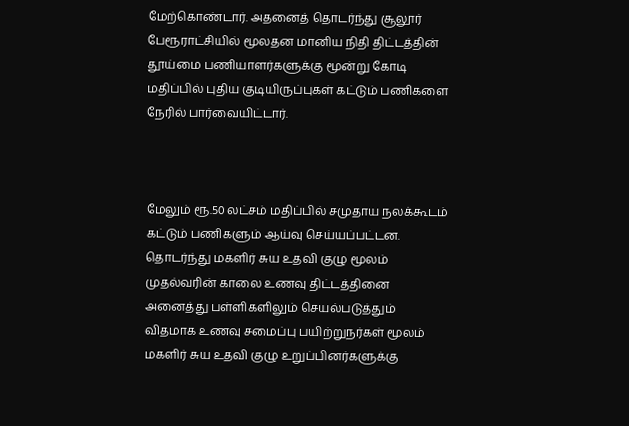மேற்கொண்டார். அதனைத் தொடர்ந்து சூலூர் பேரூராட்சியில் மூலதன மானிய நிதி திட்டத்தின் தூய்மை பணியாளர்களுக்கு மூன்று கோடி மதிப்பில் புதிய குடியிருப்புகள் கட்டும் பணிகளை நேரில் பார்வையிட்டார்.



மேலும் ரூ.50 லட்சம் மதிப்பில் சமுதாய நலக்கூடம் கட்டும் பணிகளும் ஆய்வு செய்யப்பட்டன. தொடர்ந்து மகளிர் சுய உதவி குழு மூலம் முதல்வரின் காலை உணவு திட்டத்தினை அனைத்து பள்ளிகளிலும் செயல்படுத்தும் விதமாக உணவு சமைப்பு பயிற்றுநர்கள் மூலம் மகளிர் சுய உதவி குழு உறுப்பினர்களுக்கு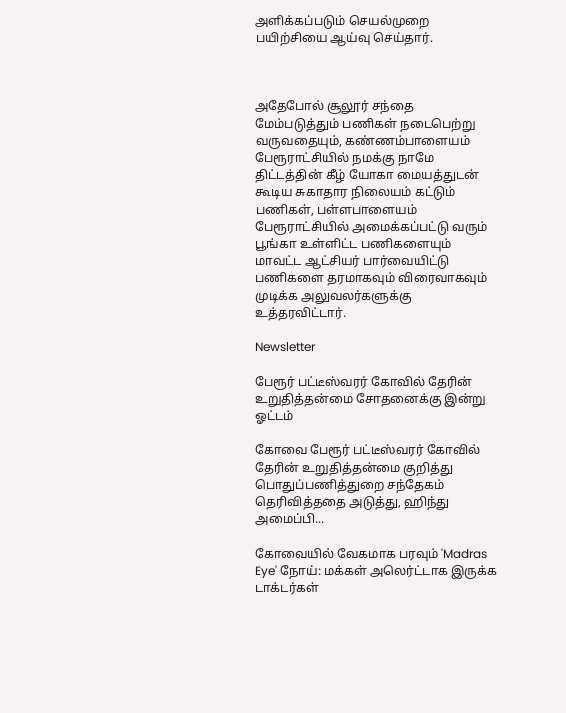அளிக்கப்படும் செயல்முறை பயிற்சியை ஆய்வு செய்தார்.



அதேபோல் சூலூர் சந்தை மேம்படுத்தும் பணிகள் நடைபெற்று வருவதையும், கண்ணம்பாளையம் பேரூராட்சியில் நமக்கு நாமே திட்டத்தின் கீழ் யோகா மையத்துடன் கூடிய சுகாதார நிலையம் கட்டும் பணிகள், பள்ளபாளையம் பேரூராட்சியில் அமைக்கப்பட்டு வரும் பூங்கா உள்ளிட்ட பணிகளையும் மாவட்ட ஆட்சியர் பார்வையிட்டு பணிகளை தரமாகவும் விரைவாகவும் முடிக்க அலுவலர்களுக்கு உத்தரவிட்டார்.

Newsletter

பேரூர் பட்டீஸ்வரர் கோவில் தேரின் உறுதித்தன்மை சோதனைக்கு இன்று ஓட்டம்

கோவை பேரூர் பட்டீஸ்வரர் கோவில் தேரின் உறுதித்தன்மை குறித்து பொதுப்பணித்துறை சந்தேகம் தெரிவித்ததை அடுத்து, ஹிந்து அமைப்பி...

கோவையில் வேகமாக பரவும் 'Madras Eye' நோய்: மக்கள் அலெர்ட்டாக இருக்க டாக்டர்கள்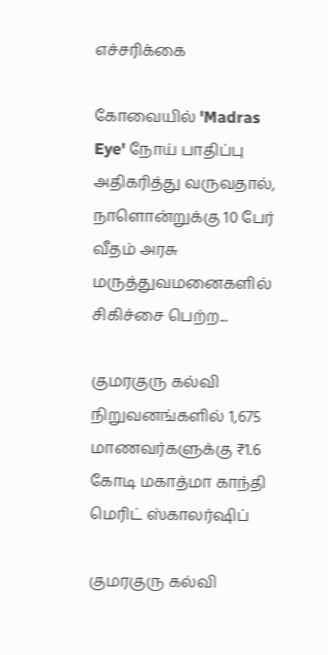எச்சரிக்கை

கோவையில் 'Madras Eye' நோய் பாதிப்பு அதிகரித்து வருவதால், நாளொன்றுக்கு 10 பேர் வீதம் அரசு மருத்துவமனைகளில் சிகிச்சை பெற்ற...

குமரகுரு கல்வி நிறுவனங்களில் 1,675 மாணவர்களுக்கு ₹1.6 கோடி மகாத்மா காந்தி மெரிட் ஸ்காலர்ஷிப்

குமரகுரு கல்வி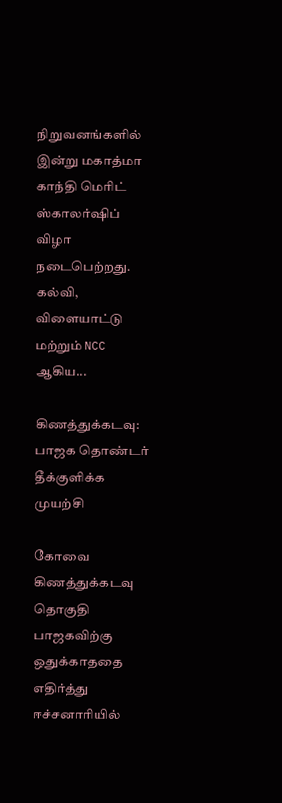நிறுவனங்களில் இன்று மகாத்மா காந்தி மெரிட் ஸ்காலர்ஷிப் விழா நடைபெற்றது. கல்வி, விளையாட்டு மற்றும் NCC ஆகிய...

கிணத்துக்கடவு: பாஜக தொண்டர் தீக்குளிக்க முயற்சி

கோவை கிணத்துக்கடவு தொகுதி பாஜகவிற்கு ஒதுக்காததை எதிர்த்து ஈச்சனாரியில்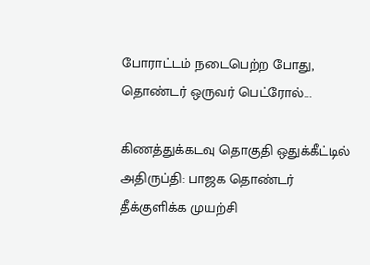போராட்டம் நடைபெற்ற போது, தொண்டர் ஒருவர் பெட்ரோல்...

கிணத்துக்கடவு தொகுதி ஒதுக்கீட்டில் அதிருப்தி: பாஜக தொண்டர் தீக்குளிக்க முயற்சி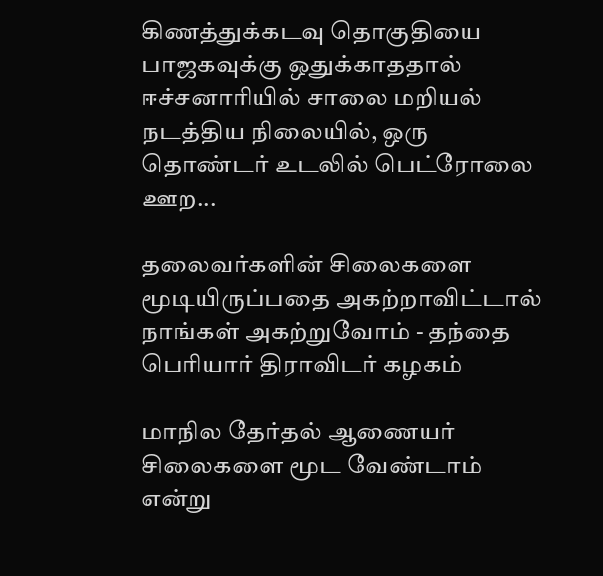கிணத்துக்கடவு தொகுதியை பாஜகவுக்கு ஒதுக்காததால் ஈச்சனாரியில் சாலை மறியல் நடத்திய நிலையில், ஒரு தொண்டர் உடலில் பெட்ரோலை ஊற...

தலைவர்களின் சிலைகளை மூடியிருப்பதை அகற்றாவிட்டால் நாங்கள் அகற்றுவோம் - தந்தை பெரியார் திராவிடர் கழகம்

மாநில தேர்தல் ஆணையர் சிலைகளை மூட வேண்டாம் என்று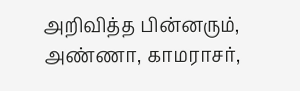அறிவித்த பின்னரும், அண்ணா, காமராசர்,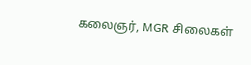கலைஞர், MGR சிலைகள்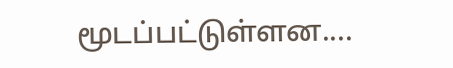மூடப்பட்டுள்ளன....